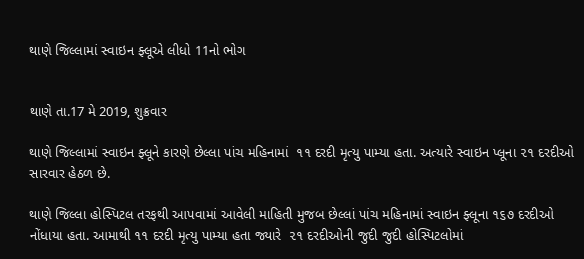થાણે જિલ્લામાં સ્વાઇન ફ્લૂએ લીધો 11નો ભોગ


થાણે તા.17 મે 2019, શુક્રવાર

થાણે જિલ્લામાં સ્વાઇન ફ્લૂને કારણે છેલ્લા પાંચ મહિનામાં  ૧૧ દરદી મૃત્યુ પામ્યા હતા. અત્યારે સ્વાઇન પ્લૂના ૨૧ દરદીઓ સારવાર હેઠળ છે.

થાણે જિલ્લા હોસ્પિટલ તરફથી આપવામાં આવેલી માહિતી મુજબ છેલ્લાં પાંચ મહિનામાં સ્વાઇન ફ્લૂના ૧૬૭ દરદીઓ નોંધાયા હતા. આમાથી ૧૧ દરદી મૃત્યુ પામ્યા હતા જ્યારે  ૨૧ દરદીઓની જુદી જુદી હોસ્પિટલોમાં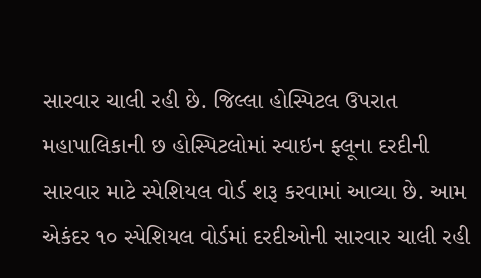સારવાર ચાલી રહી છે. જિલ્લા હોસ્પિટલ ઉપરાત મહાપાલિકાની છ હોસ્પિટલોમાં સ્વાઇન ફ્લૂના દરદીની સારવાર માટે સ્પેશિયલ વોર્ડ શરૂ કરવામાં આવ્યા છે. આમ એકંદર ૧૦ સ્પેશિયલ વોર્ડમાં દરદીઓની સારવાર ચાલી રહી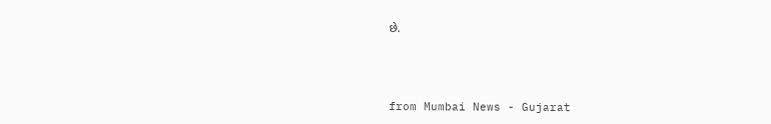છે.



from Mumbai News - Gujarat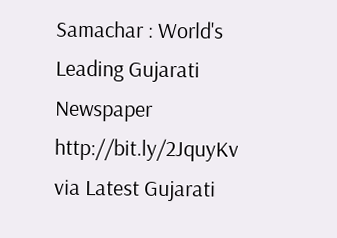Samachar : World's Leading Gujarati Newspaper http://bit.ly/2JquyKv
via Latest Gujarati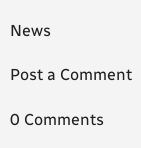News

Post a Comment

0 Comments